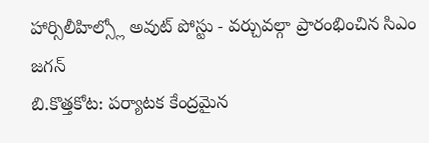హార్సిలీహిల్స్లో అవుట్ పోస్టు - వర్చువల్గా ప్రారంభించిన సిఎం జగన్
బి.కొత్తకోట: పర్యాటక కేంద్రమైన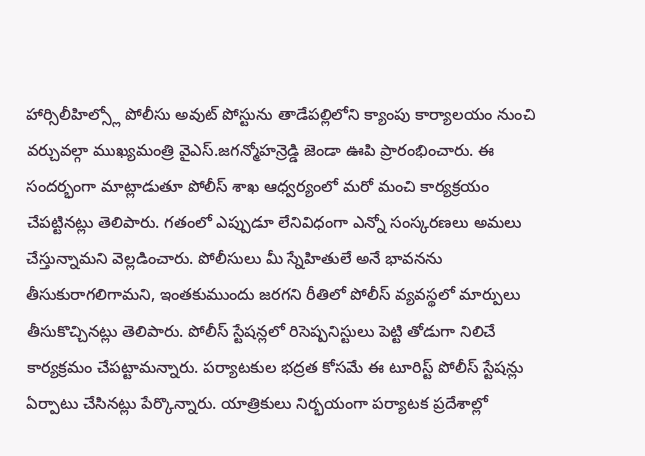హార్సిలీహిల్స్లో పోలీసు అవుట్ పోస్టును తాడేపల్లిలోని క్యాంపు కార్యాలయం నుంచి వర్చువల్గా ముఖ్యమంత్రి వైఎస్.జగన్మోహన్రెడ్డి జెండా ఊపి ప్రారంభించారు. ఈ సందర్భంగా మాట్లాడుతూ పోలీస్ శాఖ ఆధ్వర్యంలో మరో మంచి కార్యక్రయం చేపట్టినట్లు తెలిపారు. గతంలో ఎప్పుడూ లేనివిధంగా ఎన్నో సంస్కరణలు అమలు చేస్తున్నామని వెల్లడించారు. పోలీసులు మీ స్నేహితులే అనే భావనను తీసుకురాగలిగామని, ఇంతకుముందు జరగని రీతిలో పోలీస్ వ్యవస్థలో మార్పులు తీసుకొచ్చినట్లు తెలిపారు. పోలీస్ స్టేషన్లలో రిసెష్పనిస్టులు పెట్టి తోడుగా నిలిచే కార్యక్రమం చేపట్టామన్నారు. పర్యాటకుల భద్రత కోసమే ఈ టూరిస్ట్ పోలీస్ స్టేషన్లు ఏర్పాటు చేసినట్లు పేర్కొన్నారు. యాత్రికులు నిర్భయంగా పర్యాటక ప్రదేశాల్లో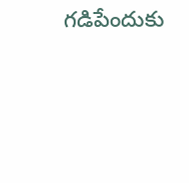గడిపేందుకు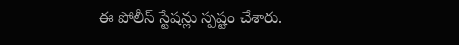ఈ పోలీస్ స్టేషన్లు స్పష్టం చేశారు.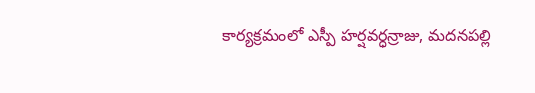కార్యక్రమంలో ఎస్పీ హర్షవర్ధన్రాజు, మదనపల్లి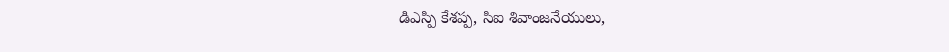డిఎస్పి కేశప్ప, సిఐ శివాంజనేయులు,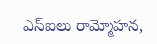ఎస్ఐలు రామ్మోహన,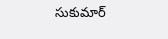సుకుమార్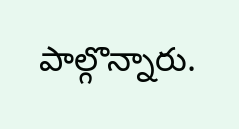పాల్గొన్నారు.